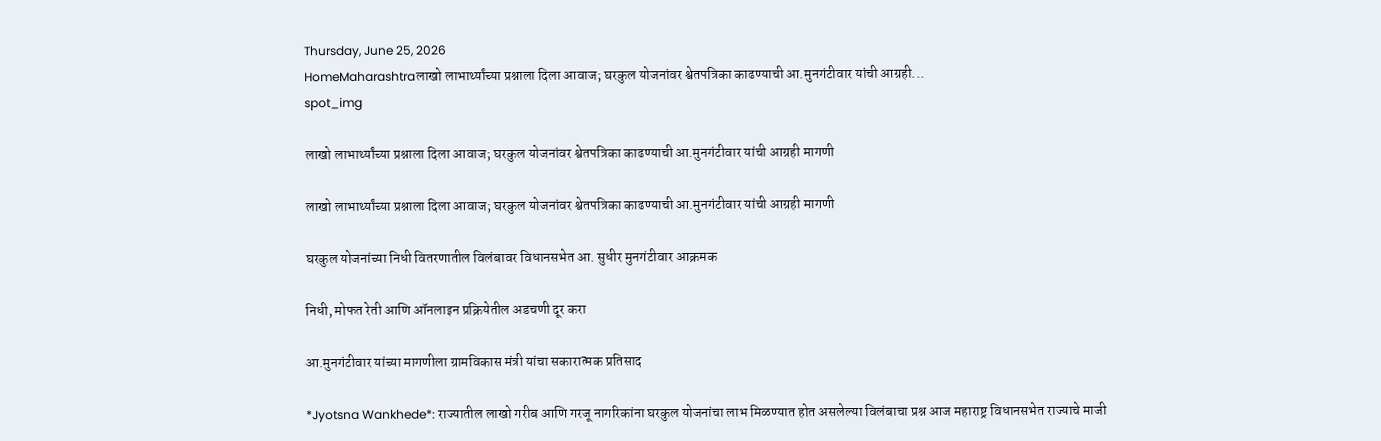Thursday, June 25, 2026
HomeMaharashtraलाखो लाभार्थ्यांच्या प्रश्नाला दिला आवाज; घरकुल योजनांवर श्वेतपत्रिका काढण्याची आ.मुनगंटीवार यांची आग्रही...
spot_img

लाखो लाभार्थ्यांच्या प्रश्नाला दिला आवाज; घरकुल योजनांवर श्वेतपत्रिका काढण्याची आ.मुनगंटीवार यांची आग्रही मागणी

लाखो लाभार्थ्यांच्या प्रश्नाला दिला आवाज; घरकुल योजनांवर श्वेतपत्रिका काढण्याची आ.मुनगंटीवार यांची आग्रही मागणी

घरकुल योजनांच्या निधी वितरणातील विलंबावर विधानसभेत आ. सुधीर मुनगंटीवार आक्रमक

निधी, मोफत रेती आणि ऑनलाइन प्रक्रियेतील अडचणी दूर करा

आ.मुनगंटीवार यांच्या मागणीला ग्रामविकास मंत्री यांचा सकारात्मक प्रतिसाद

*Jyotsna Wankhede*: राज्यातील लाखो गरीब आणि गरजू नागरिकांना घरकुल योजनांचा लाभ मिळण्यात होत असलेल्या विलंबाचा प्रश्न आज महाराष्ट्र विधानसभेत राज्याचे माजी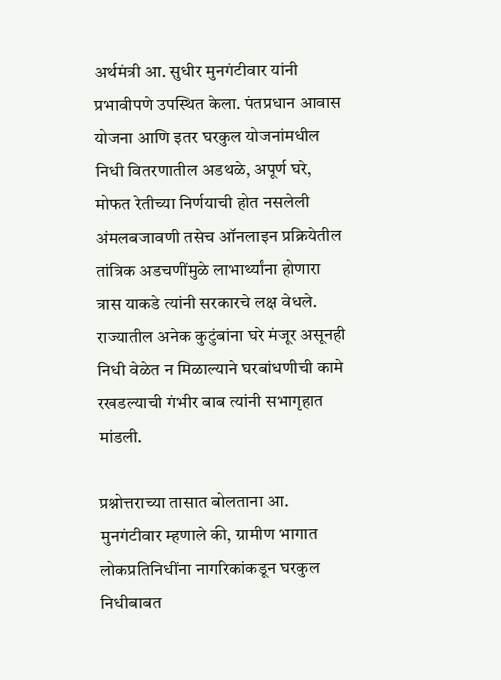अर्थमंत्री आ. सुधीर मुनगंटीवार यांनी प्रभावीपणे उपस्थित केला. पंतप्रधान आवास योजना आणि इतर घरकुल योजनांमधील निधी वितरणातील अडथळे, अपूर्ण घरे, मोफत रेतीच्या निर्णयाची होत नसलेली अंमलबजावणी तसेच ऑनलाइन प्रक्रियेतील तांत्रिक अडचणींमुळे लाभार्थ्यांना होणारा त्रास याकडे त्यांनी सरकारचे लक्ष वेधले. राज्यातील अनेक कुटुंबांना घरे मंजूर असूनही निधी वेळेत न मिळाल्याने घरबांधणीची कामे रखडल्याची गंभीर बाब त्यांनी सभागृहात मांडली.

प्रश्नोत्तराच्या तासात बोलताना आ. मुनगंटीवार म्हणाले की, ग्रामीण भागात लोकप्रतिनिधींना नागरिकांकडून घरकुल निधीबाबत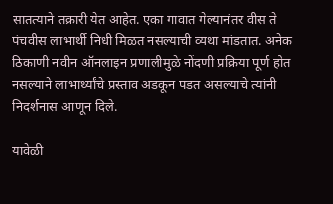सातत्याने तक्रारी येत आहेत. एका गावात गेल्यानंतर वीस ते पंचवीस लाभार्थी निधी मिळत नसल्याची व्यथा मांडतात. अनेक ठिकाणी नवीन ऑनलाइन प्रणालीमुळे नोंदणी प्रक्रिया पूर्ण होत नसल्याने लाभार्थ्यांचे प्रस्ताव अडकून पडत असल्याचे त्यांनी निदर्शनास आणून दिले.

यावेळी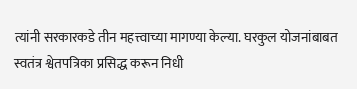त्यांनी सरकारकडे तीन महत्त्वाच्या मागण्या केल्या. घरकुल योजनांबाबत स्वतंत्र श्वेतपत्रिका प्रसिद्ध करून निधी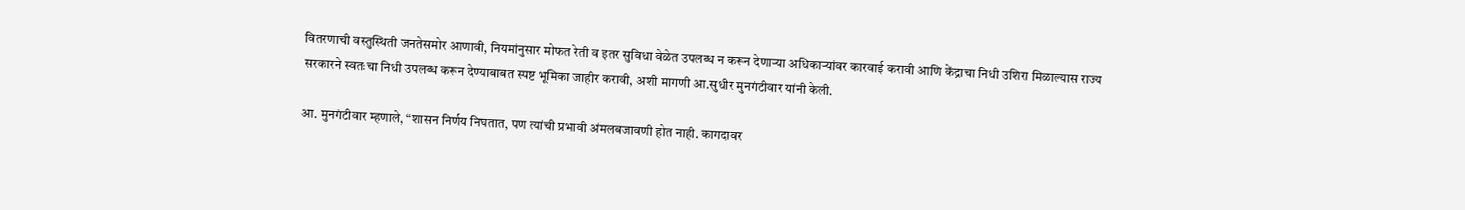वितरणाची वस्तुस्थिती जनतेसमोर आणावी, नियमांनुसार मोफत रेती व इतर सुविधा वेळेत उपलब्ध न करून देणाऱ्या अधिकाऱ्यांवर कारवाई करावी आणि केंद्राचा निधी उशिरा मिळाल्यास राज्य सरकारने स्वतःचा निधी उपलब्ध करून देण्याबाबत स्पष्ट भूमिका जाहीर करावी, अशी मागणी आ.सुधीर मुनगंटीवार यांनी केली.

आ. मुनगंटीवार म्हणाले, “शासन निर्णय निघतात, पण त्यांची प्रभावी अंमलबजावणी होत नाही. कागदावर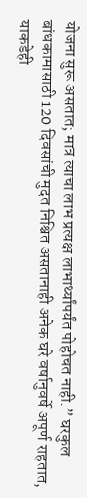योजना सुरू असतात; मात्र त्याचा लाभ प्रत्यक्ष लाभार्थ्यांपर्यंत पोहोचत नाही.” घरकुल बांधकामासाठी 120 दिवसांची मुदत निश्चित असतानाही अनेक घरे वर्षानुवर्षे अपूर्ण राहतात, याकडेही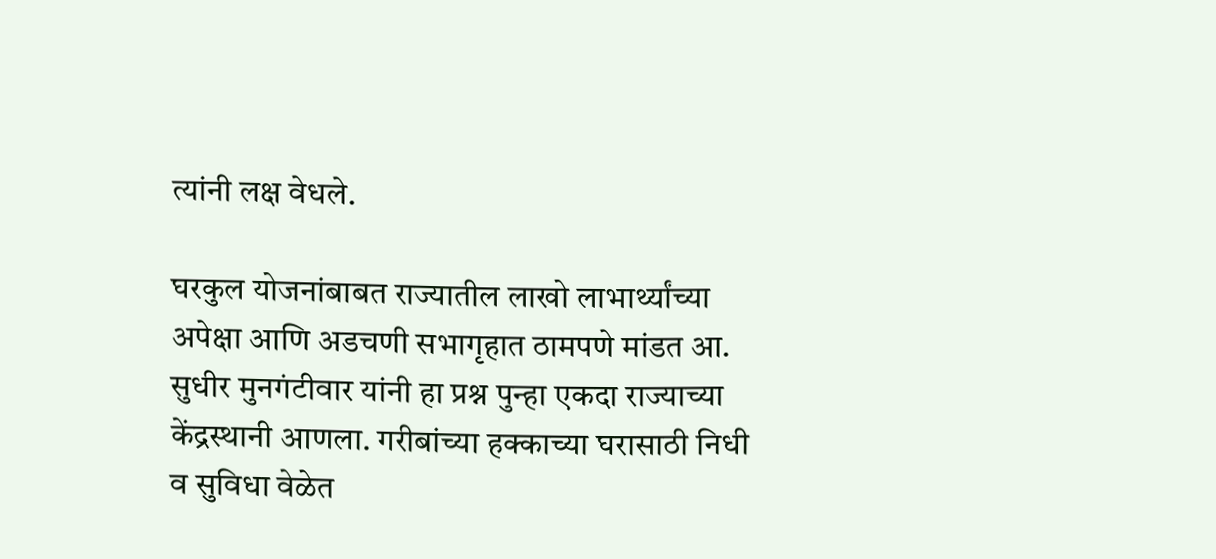त्यांनी लक्ष वेधले.

घरकुल योजनांबाबत राज्यातील लाखो लाभार्थ्यांच्या अपेक्षा आणि अडचणी सभागृहात ठामपणे मांडत आ. सुधीर मुनगंटीवार यांनी हा प्रश्न पुन्हा एकदा राज्याच्या केंद्रस्थानी आणला. गरीबांच्या हक्काच्या घरासाठी निधी व सुविधा वेळेत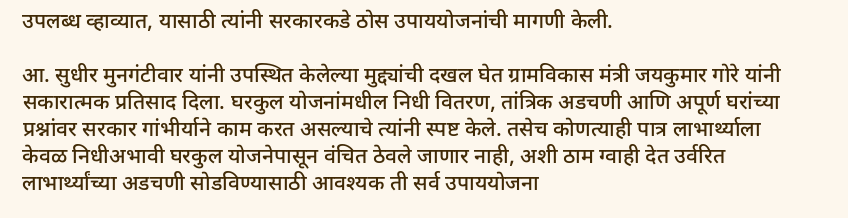उपलब्ध व्हाव्यात, यासाठी त्यांनी सरकारकडे ठोस उपाययोजनांची मागणी केली.

आ. सुधीर मुनगंटीवार यांनी उपस्थित केलेल्या मुद्द्यांची दखल घेत ग्रामविकास मंत्री जयकुमार गोरे यांनी सकारात्मक प्रतिसाद दिला. घरकुल योजनांमधील निधी वितरण, तांत्रिक अडचणी आणि अपूर्ण घरांच्या प्रश्नांवर सरकार गांभीर्याने काम करत असल्याचे त्यांनी स्पष्ट केले. तसेच कोणत्याही पात्र लाभार्थ्याला केवळ निधीअभावी घरकुल योजनेपासून वंचित ठेवले जाणार नाही, अशी ठाम ग्वाही देत उर्वरित लाभार्थ्यांच्या अडचणी सोडविण्यासाठी आवश्यक ती सर्व उपाययोजना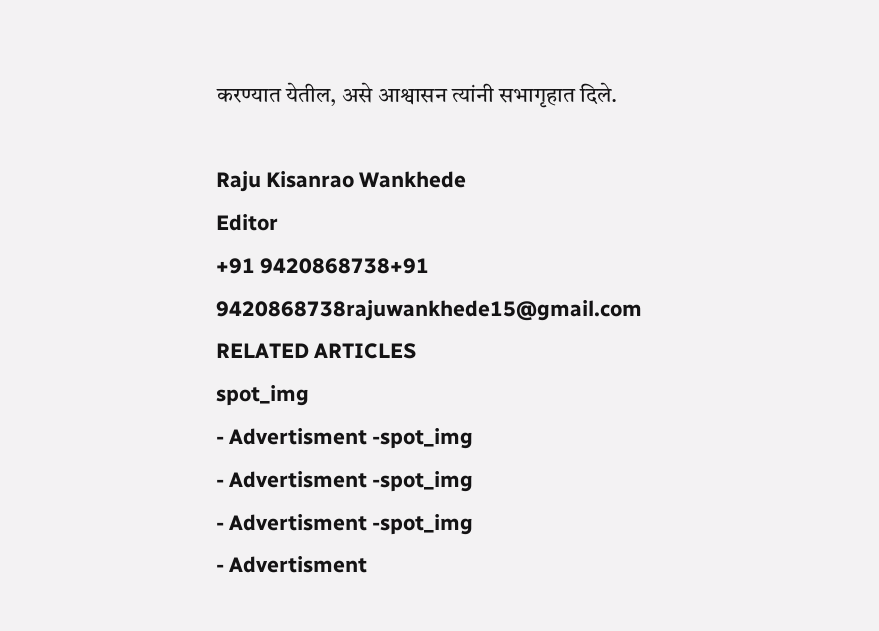करण्यात येतील, असे आश्वासन त्यांनी सभागृहात दिले.

Raju Kisanrao Wankhede
Editor
+91 9420868738+91 9420868738rajuwankhede15@gmail.com
RELATED ARTICLES
spot_img
- Advertisment -spot_img
- Advertisment -spot_img
- Advertisment -spot_img
- Advertisment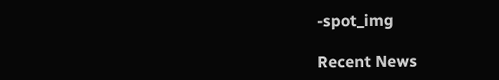-spot_img

Recent News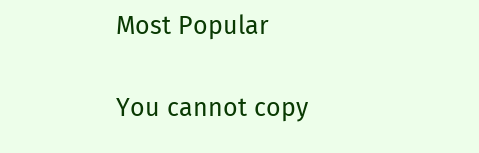Most Popular

You cannot copy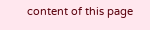content of this page